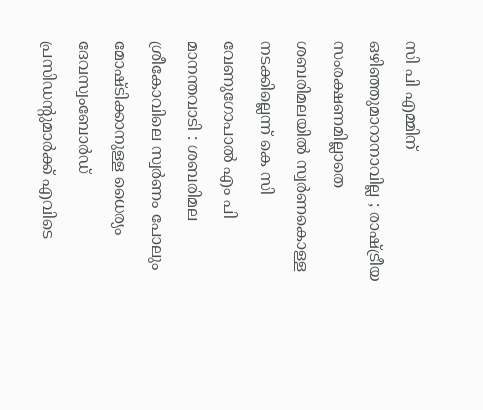സി പി എമ്മിന് ഒഴിഞ്ഞുമാറാനാവില്ല ; രാഷ്ട്രീയ സംരക്ഷണമില്ലാതെ ശബരിമലയിൽ സ്വർണകൊള്ള നടക്കില്ലെന്ന് കെ സി വേണുഗോപാൽ എം പി
മാനന്തവാടി : ശബരിമല ശ്രീകോവിലെ സ്വർണം പോലും മോഷ്ടിക്കാനുള്ള ധൈര്യം ദേവസ്വംബോർഡ് പ്രസിഡന്റുമാർക്ക് എവിടെ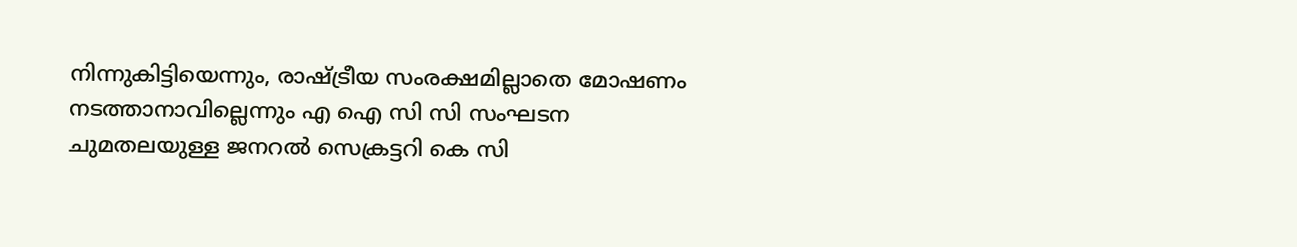നിന്നുകിട്ടിയെന്നും, രാഷ്ട്രീയ സംരക്ഷമില്ലാതെ മോഷണം നടത്താനാവില്ലെന്നും എ ഐ സി സി സംഘടന ചുമതലയുള്ള ജനറൽ സെക്രട്ടറി കെ സി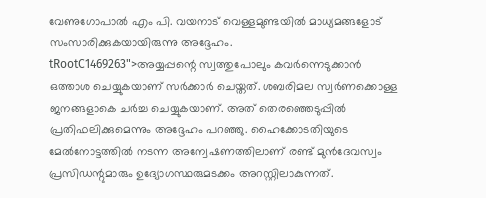വേണുഗോപാൽ എം പി. വയനാട് വെള്ളമുണ്ടയിൽ മാധ്യമങ്ങളോട് സംസാരിക്കുകയായിരുന്നു അദ്ദേഹം.
tRootC1469263">അയ്യപ്പന്റെ സ്വത്തുപോലും കവർന്നെടുക്കാൻ ഒത്താശ ചെയ്യുകയാണ് സർക്കാർ ചെയ്തത്. ശബരിമല സ്വർണക്കൊള്ള ജനങ്ങളാകെ ചർച്ച ചെയ്യുകയാണ്. അത് തെരഞ്ഞെടുപ്പിൽ പ്രതിഫലിക്കുമെന്നും അദ്ദേഹം പറഞ്ഞു. ഹൈക്കോടതിയുടെ മേൽനോട്ടത്തിൽ നടന്ന അന്വേഷണത്തിലാണ് രണ്ട് മുൻദേവസ്വം പ്രസിഡന്റുമാരും ഉദ്യോഗസ്ഥരുമടക്കം അറസ്റ്റിലാകുന്നത്.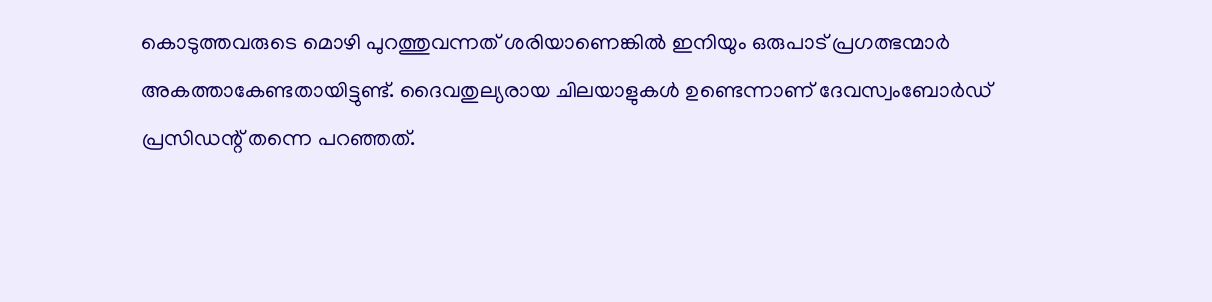കൊടുത്തവരുടെ മൊഴി പുറത്തുവന്നത് ശരിയാണെങ്കിൽ ഇനിയും ഒരുപാട് പ്രഗത്ഭന്മാർ അകത്താകേണ്ടതായിട്ടുണ്ട്. ദൈവതുല്യരായ ചിലയാളുകൾ ഉണ്ടെന്നാണ് ദേവസ്വംബോർഡ് പ്രസിഡന്റ് തന്നെ പറഞ്ഞത്.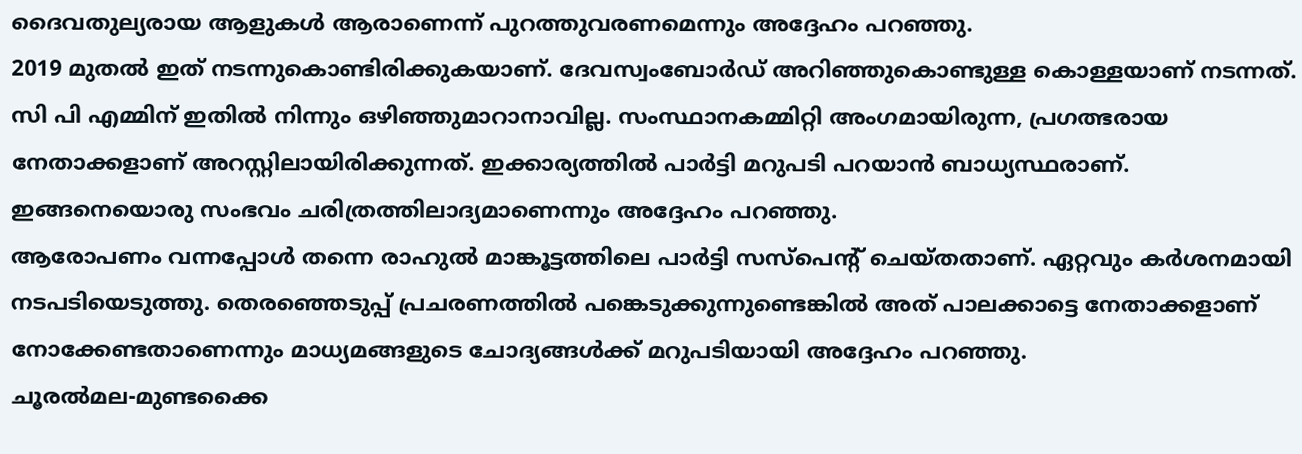ദൈവതുല്യരായ ആളുകൾ ആരാണെന്ന് പുറത്തുവരണമെന്നും അദ്ദേഹം പറഞ്ഞു.
2019 മുതൽ ഇത് നടന്നുകൊണ്ടിരിക്കുകയാണ്. ദേവസ്വംബോർഡ് അറിഞ്ഞുകൊണ്ടുള്ള കൊള്ളയാണ് നടന്നത്. സി പി എമ്മിന് ഇതിൽ നിന്നും ഒഴിഞ്ഞുമാറാനാവില്ല. സംസ്ഥാനകമ്മിറ്റി അംഗമായിരുന്ന, പ്രഗത്ഭരായ നേതാക്കളാണ് അറസ്റ്റിലായിരിക്കുന്നത്. ഇക്കാര്യത്തിൽ പാർട്ടി മറുപടി പറയാൻ ബാധ്യസ്ഥരാണ്. ഇങ്ങനെയൊരു സംഭവം ചരിത്രത്തിലാദ്യമാണെന്നും അദ്ദേഹം പറഞ്ഞു.
ആരോപണം വന്നപ്പോൾ തന്നെ രാഹുൽ മാങ്കൂട്ടത്തിലെ പാർട്ടി സസ്പെന്റ് ചെയ്തതാണ്. ഏറ്റവും കർശനമായി നടപടിയെടുത്തു. തെരഞ്ഞെടുപ്പ് പ്രചരണത്തിൽ പങ്കെടുക്കുന്നുണ്ടെങ്കിൽ അത് പാലക്കാട്ടെ നേതാക്കളാണ് നോക്കേണ്ടതാണെന്നും മാധ്യമങ്ങളുടെ ചോദ്യങ്ങൾക്ക് മറുപടിയായി അദ്ദേഹം പറഞ്ഞു.
ചൂരൽമല-മുണ്ടക്കൈ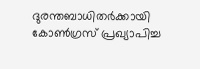ദുരന്തബാധിതർക്കായി കോൺഗ്രസ് പ്രഖ്യാപിച്ച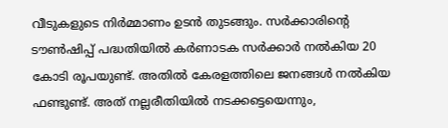വീടുകളുടെ നിർമ്മാണം ഉടൻ തുടങ്ങും. സർക്കാരിന്റെ ടൗൺഷിപ്പ് പദ്ധതിയിൽ കർണാടക സർക്കാർ നൽകിയ 20 കോടി രൂപയുണ്ട്. അതിൽ കേരളത്തിലെ ജനങ്ങൾ നൽകിയ ഫണ്ടുണ്ട്. അത് നല്ലരീതിയിൽ നടക്കട്ടെയെന്നും,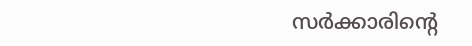സർക്കാരിന്റെ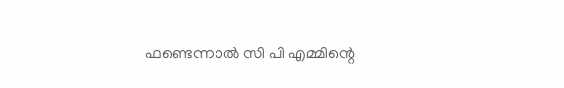ഫണ്ടെന്നാൽ സി പി എമ്മിന്റെ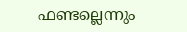ഫണ്ടല്ലെന്നും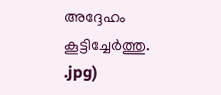അദ്ദേഹം കൂട്ടിച്ചേർത്തു.
.jpg)